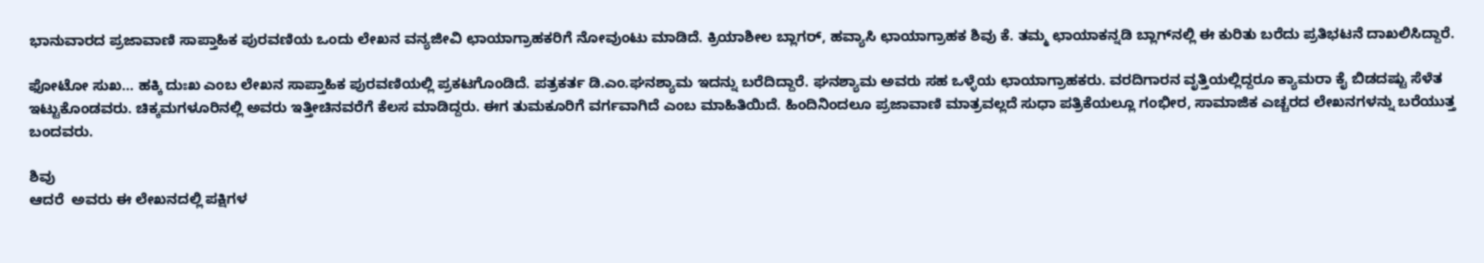ಭಾನುವಾರದ ಪ್ರಜಾವಾಣಿ ಸಾಪ್ತಾಹಿಕ ಪುರವಣಿಯ ಒಂದು ಲೇಖನ ವನ್ಯಜೀವಿ ಛಾಯಾಗ್ರಾಹಕರಿಗೆ ನೋವುಂಟು ಮಾಡಿದೆ. ಕ್ರಿಯಾಶೀಲ ಬ್ಲಾಗರ್, ಹವ್ಯಾಸಿ ಛಾಯಾಗ್ರಾಹಕ ಶಿವು ಕೆ. ತಮ್ಮ ಛಾಯಾಕನ್ನಡಿ ಬ್ಲಾಗ್‌ನಲ್ಲಿ ಈ ಕುರಿತು ಬರೆದು ಪ್ರತಿಭಟನೆ ದಾಖಲಿಸಿದ್ದಾರೆ.

ಫೋಟೋ ಸುಖ... ಹಕ್ಕಿ ದುಃಖ ಎಂಬ ಲೇಖನ ಸಾಪ್ತಾಹಿಕ ಪುರವಣಿಯಲ್ಲಿ ಪ್ರಕಟಗೊಂಡಿದೆ. ಪತ್ರಕರ್ತ ಡಿ.ಎಂ.ಘನಶ್ಯಾಮ ಇದನ್ನು ಬರೆದಿದ್ದಾರೆ. ಘನಶ್ಯಾಮ ಅವರು ಸಹ ಒಳ್ಳೆಯ ಛಾಯಾಗ್ರಾಹಕರು. ವರದಿಗಾರನ ವೃತ್ತಿಯಲ್ಲಿದ್ದರೂ ಕ್ಯಾಮರಾ ಕೈ ಬಿಡದಷ್ಟು ಸೆಳೆತ ಇಟ್ಟುಕೊಂಡವರು. ಚಿಕ್ಕಮಗಳೂರಿನಲ್ಲಿ ಅವರು ಇತ್ತೀಚಿನವರೆಗೆ ಕೆಲಸ ಮಾಡಿದ್ದರು. ಈಗ ತುಮಕೂರಿಗೆ ವರ್ಗವಾಗಿದೆ ಎಂಬ ಮಾಹಿತಿಯಿದೆ. ಹಿಂದಿನಿಂದಲೂ ಪ್ರಜಾವಾಣಿ ಮಾತ್ರವಲ್ಲದೆ ಸುಧಾ ಪತ್ರಿಕೆಯಲ್ಲೂ ಗಂಭೀರ, ಸಾಮಾಜಿಕ ಎಚ್ಚರದ ಲೇಖನಗಳನ್ನು ಬರೆಯುತ್ತ ಬಂದವರು.

ಶಿವು
ಆದರೆ  ಅವರು ಈ ಲೇಖನದಲ್ಲಿ ಪಕ್ಷಿಗಳ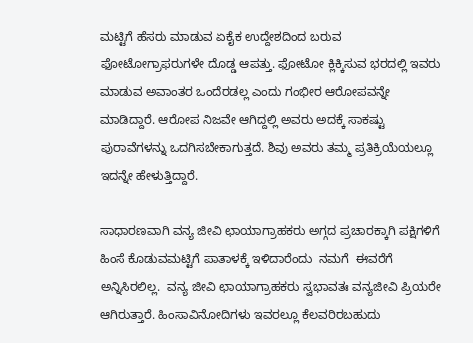ಮಟ್ಟಿಗೆ ಹೆಸರು ಮಾಡುವ ಏಕೈಕ ಉದ್ದೇಶದಿಂದ ಬರುವ ಫೋಟೋಗ್ರಾಫರುಗಳೇ ದೊಡ್ಡ ಆಪತ್ತು. ಫೋಟೋ ಕ್ಲಿಕ್ಕಿಸುವ ಭರದಲ್ಲಿ ಇವರು ಮಾಡುವ ಅವಾಂತರ ಒಂದೆರಡಲ್ಲ ಎಂದು ಗಂಭೀರ ಆರೋಪವನ್ನೇ ಮಾಡಿದ್ದಾರೆ. ಆರೋಪ ನಿಜವೇ ಆಗಿದ್ದಲ್ಲಿ ಅವರು ಅದಕ್ಕೆ ಸಾಕಷ್ಟು ಪುರಾವೆಗಳನ್ನು ಒದಗಿಸಬೇಕಾಗುತ್ತದೆ. ಶಿವು ಅವರು ತಮ್ಮ ಪ್ರತಿಕ್ರಿಯೆಯಲ್ಲೂ ಇದನ್ನೇ ಹೇಳುತ್ತಿದ್ದಾರೆ.

ಸಾಧಾರಣವಾಗಿ ವನ್ಯ ಜೀವಿ ಛಾಯಾಗ್ರಾಹಕರು ಅಗ್ಗದ ಪ್ರಚಾರಕ್ಕಾಗಿ ಪಕ್ಷಿಗಳಿಗೆ ಹಿಂಸೆ ಕೊಡುವಮಟ್ಟಿಗೆ ಪಾತಾಳಕ್ಕೆ ಇಳಿದಾರೆಂದು  ನಮಗೆ  ಈವರೆಗೆ ಅನ್ನಿಸಿರಲಿಲ್ಲ.  ವನ್ಯ ಜೀವಿ ಛಾಯಾಗ್ರಾಹಕರು ಸ್ವಭಾವತಃ ವನ್ಯಜೀವಿ ಪ್ರಿಯರೇ ಆಗಿರುತ್ತಾರೆ. ಹಿಂಸಾವಿನೋದಿಗಳು ಇವರಲ್ಲೂ ಕೆಲವರಿರಬಹುದು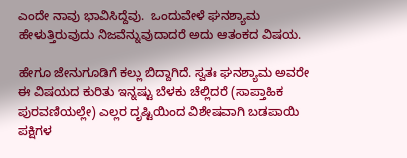ಎಂದೇ ನಾವು ಭಾವಿಸಿದ್ದೆವು.  ಒಂದುವೇಳೆ ಘನಶ್ಯಾಮ ಹೇಳುತ್ತಿರುವುದು ನಿಜವೆನ್ನುವುದಾದರೆ ಅದು ಆತಂಕದ ವಿಷಯ.

ಹೇಗೂ ಜೇನುಗೂಡಿಗೆ ಕಲ್ಲು ಬಿದ್ದಾಗಿದೆ. ಸ್ವತಃ ಘನಶ್ಯಾಮ ಅವರೇ ಈ ವಿಷಯದ ಕುರಿತು ಇನ್ನಷ್ಟು ಬೆಳಕು ಚೆಲ್ಲಿದರೆ (ಸಾಪ್ತಾಹಿಕ ಪುರವಣಿಯಲ್ಲೇ) ಎಲ್ಲರ ದೃಷ್ಟಿಯಿಂದ ವಿಶೇಷವಾಗಿ ಬಡಪಾಯಿ ಪಕ್ಷಿಗಳ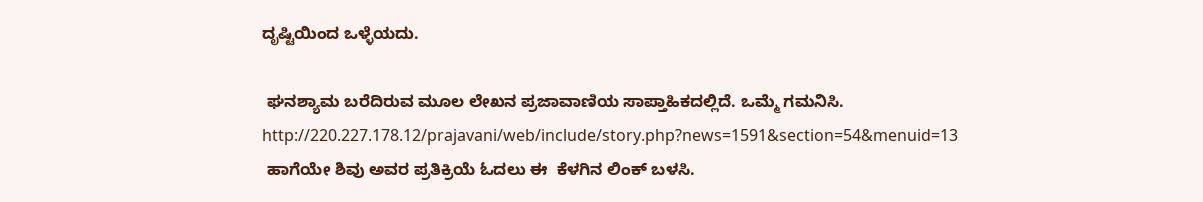ದೃಷ್ಟಿಯಿಂದ ಒಳ್ಳೆಯದು.

 ಘನಶ್ಯಾಮ ಬರೆದಿರುವ ಮೂಲ ಲೇಖನ ಪ್ರಜಾವಾಣಿಯ ಸಾಪ್ತಾಹಿಕದಲ್ಲಿದೆ. ಒಮ್ಮೆ ಗಮನಿಸಿ.
http://220.227.178.12/prajavani/web/include/story.php?news=1591&section=54&menuid=13
 ಹಾಗೆಯೇ ಶಿವು ಅವರ ಪ್ರತಿಕ್ರಿಯೆ ಓದಲು ಈ  ಕೆಳಗಿನ ಲಿಂಕ್ ಬಳಸಿ.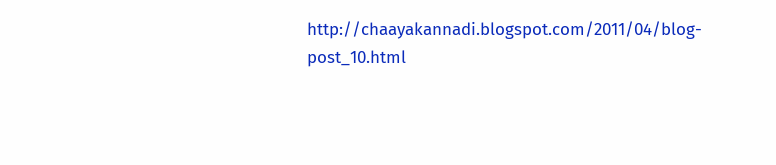http://chaayakannadi.blogspot.com/2011/04/blog-post_10.html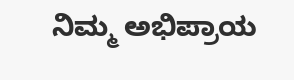ನಿಮ್ಮ ಅಭಿಪ್ರಾಯ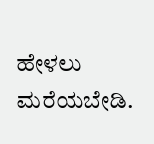ಹೇಳಲು ಮರೆಯಬೇಡಿ.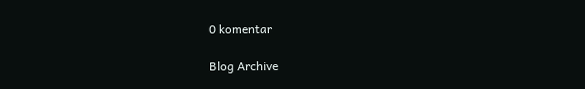0 komentar

Blog Archive